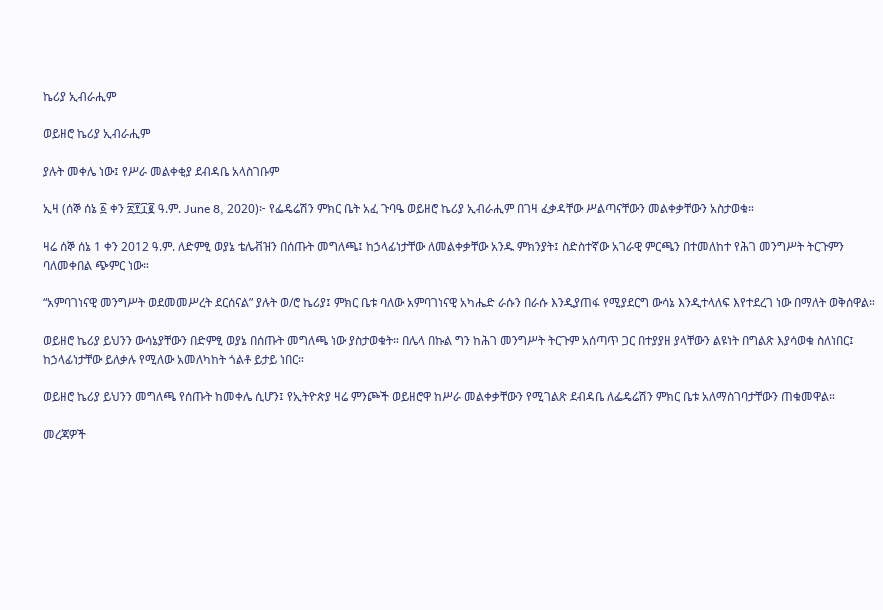ኬሪያ ኢብራሒም

ወይዘሮ ኬሪያ ኢብራሒም

ያሉት መቀሌ ነው፤ የሥራ መልቀቂያ ደብዳቤ አላስገቡም

ኢዛ (ሰኞ ሰኔ ፩ ቀን ፳፻፲፪ ዓ.ም. June 8, 2020)፦ የፌዴሬሽን ምክር ቤት አፈ ጉባዔ ወይዘሮ ኬሪያ ኢብራሒም በገዛ ፈቃዳቸው ሥልጣናቸውን መልቀቃቸውን አስታወቁ።

ዛሬ ሰኞ ሰኔ 1 ቀን 2012 ዓ.ም. ለድምፂ ወያኔ ቴሌቭዝን በሰጡት መግለጫ፤ ከኃላፊነታቸው ለመልቀቃቸው አንዱ ምክንያት፤ ስድስተኛው አገራዊ ምርጫን በተመለከተ የሕገ መንግሥት ትርጉምን ባለመቀበል ጭምር ነው።

“አምባገነናዊ መንግሥት ወደመመሥረት ደርሰናል” ያሉት ወ/ሮ ኬሪያ፤ ምክር ቤቱ ባለው አምባገነናዊ አካሔድ ራሱን በራሱ እንዲያጠፋ የሚያደርግ ውሳኔ እንዲተላለፍ እየተደረገ ነው በማለት ወቅሰዋል።

ወይዘሮ ኬሪያ ይህንን ውሳኔያቸውን በድምፂ ወያኔ በሰጡት መግለጫ ነው ያስታወቁት። በሌላ በኩል ግን ከሕገ መንግሥት ትርጉም አሰጣጥ ጋር በተያያዘ ያላቸውን ልዩነት በግልጽ እያሳወቁ ስለነበር፤ ከኃላፊነታቸው ይለቃሉ የሚለው አመለካከት ጎልቶ ይታይ ነበር።

ወይዘሮ ኬሪያ ይህንን መግለጫ የሰጡት ከመቀሌ ሲሆን፤ የኢትዮጵያ ዛሬ ምንጮች ወይዘሮዋ ከሥራ መልቀቃቸውን የሚገልጽ ደብዳቤ ለፌዴሬሽን ምክር ቤቱ አለማስገባታቸውን ጠቁመዋል።

መረጃዎች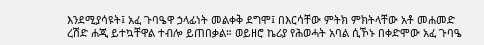እንደሚያሳዩት፤ አፈ ጉባዔዋ ኃላፊነት መልቀቅ ደግሞ፤ በእርሳቸው ምትክ ምክትላቸው አቶ መሐመድ ረሽድ ሐጂ ይተኳቸዋል ተብሎ ይጠበቃል። ወይዘሮ ኬሪያ የሕወሓት አባል ሲኾኑ በቀድሞው አፈ ጉባዔ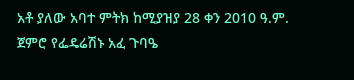አቶ ያለው አባተ ምትክ ከሚያዝያ 28 ቀን 2010 ዓ.ም. ጀምሮ የፌዴሬሽኑ አፈ ጉባዔ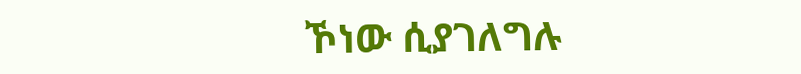ኾነው ሲያገለግሉ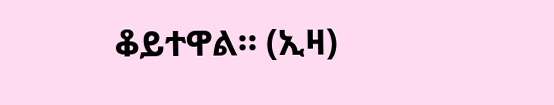ቆይተዋል። (ኢዛ)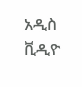አዲስ ቪዲዮ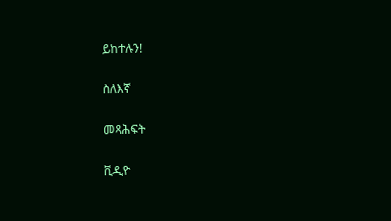ይከተሉን!

ስለእኛ

መጻሕፍት

ቪዲዮ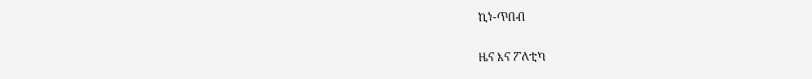ኪነ-ጥበብ

ዜና እና ፖለቲካ